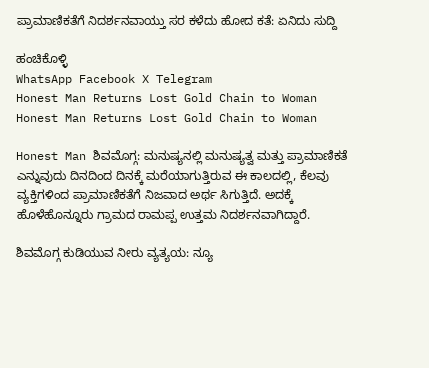ಪ್ರಾಮಾಣಿಕತೆಗೆ ನಿದರ್ಶನವಾಯ್ತು ಸರ ಕಳೆದು ಹೋದ ಕತೆ: ಏನಿದು ಸುದ್ದಿ

ಹಂಚಿಕೊಳ್ಳಿ
WhatsApp Facebook X Telegram
Honest Man Returns Lost Gold Chain to Woman
Honest Man Returns Lost Gold Chain to Woman

Honest Man ಶಿವಮೊಗ್ಗ: ಮನುಷ್ಯನಲ್ಲಿ ಮನುಷ್ಯತ್ವ ಮತ್ತು ಪ್ರಾಮಾಣಿಕತೆ ಎನ್ನುವುದು ದಿನದಿಂದ ದಿನಕ್ಕೆ ಮರೆಯಾಗುತ್ತಿರುವ ಈ ಕಾಲದಲ್ಲಿ, ಕೆಲವು ವ್ಯಕ್ತಿಗಳಿಂದ ಪ್ರಾಮಾಣಿಕತೆಗೆ ನಿಜವಾದ ಅರ್ಥ ಸಿಗುತ್ತಿದೆ. ಅದಕ್ಕೆ ಹೊಳೆಹೊನ್ನೂರು ಗ್ರಾಮದ ರಾಮಪ್ಪ ಉತ್ತಮ ನಿದರ್ಶನವಾಗಿದ್ದಾರೆ.

ಶಿವಮೊಗ್ಗ ಕುಡಿಯುವ ನೀರು ವ್ಯತ್ಯಯ: ನ್ಯೂ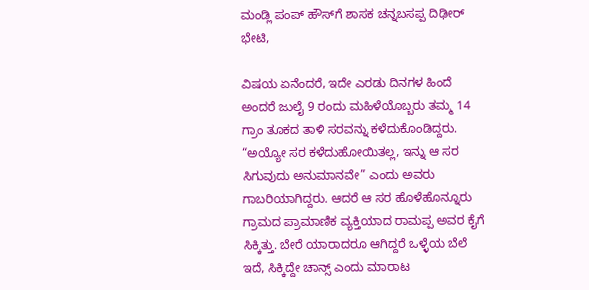ಮಂಡ್ಲಿ ಪಂಪ್ ಹೌಸ್‌ಗೆ ಶಾಸಕ ಚನ್ನಬಸಪ್ಪ ದಿಢೀರ್ ಭೇಟಿ,

ವಿಷಯ ಏನೆಂದರೆ, ಇದೇ ಎರಡು ದಿನಗಳ ಹಿಂದೆ ಅಂದರೆ ಜುಲೈ 9 ರಂದು ಮಹಿಳೆಯೊಬ್ಬರು ತಮ್ಮ 14 ಗ್ರಾಂ ತೂಕದ ತಾಳಿ ಸರವನ್ನು ಕಳೆದುಕೊಂಡಿದ್ದರು. “ಅಯ್ಯೋ ಸರ ಕಳೆದುಹೋಯಿತಲ್ಲ, ಇನ್ನು ಆ ಸರ ಸಿಗುವುದು ಅನುಮಾನವೇ” ಎಂದು ಅವರು ಗಾಬರಿಯಾಗಿದ್ದರು. ಆದರೆ ಆ ಸರ ಹೊಳೆಹೊನ್ನೂರು ಗ್ರಾಮದ ಪ್ರಾಮಾಣಿಕ ವ್ಯಕ್ತಿಯಾದ ರಾಮಪ್ಪ ಅವರ ಕೈಗೆ ಸಿಕ್ಕಿತ್ತು. ಬೇರೆ ಯಾರಾದರೂ ಆಗಿದ್ದರೆ ಒಳ್ಳೆಯ ಬೆಲೆ ಇದೆ, ಸಿಕ್ಕಿದ್ದೇ ಚಾನ್ಸ್ ಎಂದು ಮಾರಾಟ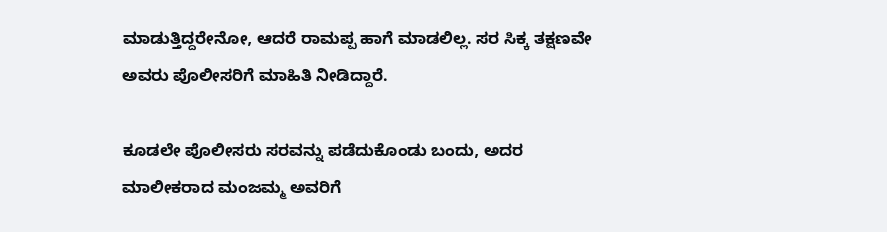ಮಾಡುತ್ತಿದ್ದರೇನೋ, ಆದರೆ ರಾಮಪ್ಪ ಹಾಗೆ ಮಾಡಲಿಲ್ಲ. ಸರ ಸಿಕ್ಕ ತಕ್ಷಣವೇ ಅವರು ಪೊಲೀಸರಿಗೆ ಮಾಹಿತಿ ನೀಡಿದ್ದಾರೆ.

ಕೂಡಲೇ ಪೊಲೀಸರು ಸರವನ್ನು ಪಡೆದುಕೊಂಡು ಬಂದು, ಅದರ ಮಾಲೀಕರಾದ ಮಂಜಮ್ಮ ಅವರಿಗೆ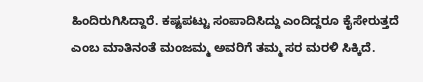ಹಿಂದಿರುಗಿಸಿದ್ದಾರೆ. ಕಷ್ಟಪಟ್ಟು ಸಂಪಾದಿಸಿದ್ದು ಎಂದಿದ್ದರೂ ಕೈಸೇರುತ್ತದೆ ಎಂಬ ಮಾತಿನಂತೆ ಮಂಜಮ್ಮ ಅವರಿಗೆ ತಮ್ಮ ಸರ ಮರಳಿ ಸಿಕ್ಕಿದೆ.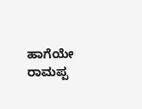ಹಾಗೆಯೇ ರಾಮಪ್ಪ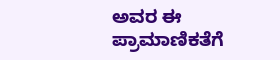ಅವರ ಈ ಪ್ರಾಮಾಣಿಕತೆಗೆ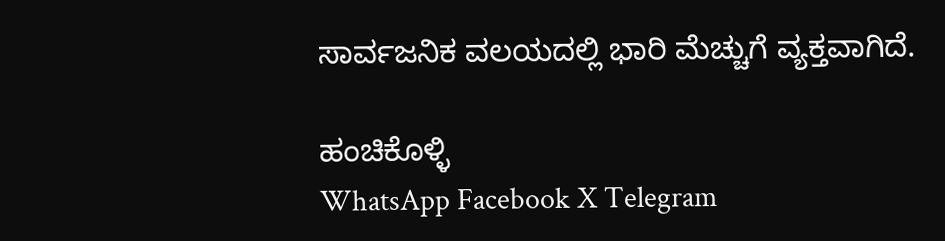ಸಾರ್ವಜನಿಕ ವಲಯದಲ್ಲಿ ಭಾರಿ ಮೆಚ್ಚುಗೆ ವ್ಯಕ್ತವಾಗಿದೆ.

ಹಂಚಿಕೊಳ್ಳಿ
WhatsApp Facebook X Telegram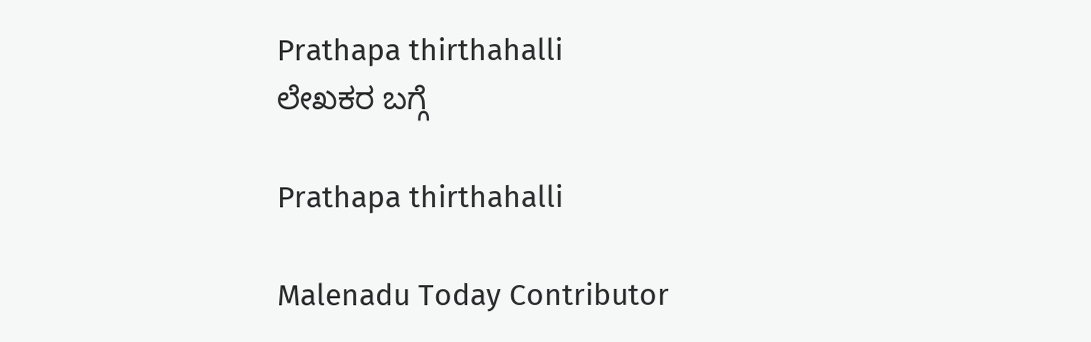Prathapa thirthahalli
ಲೇಖಕರ ಬಗ್ಗೆ

Prathapa thirthahalli

Malenadu Today Contributor